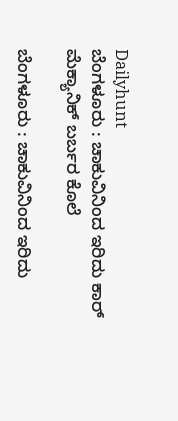Dailyhunt
ಬೆಂಗಳೂರು : ಚಾಕುವಿನಿಂದ ಇರಿದು ಕಾರ್‌ ಮೆಕ್ಯಾನಿಕ್‌ ಬರ್ಬರ ಕೊಲೆ

ಬೆಂಗಳೂರು : ಚಾಕುವಿನಿಂದ ಇರಿದು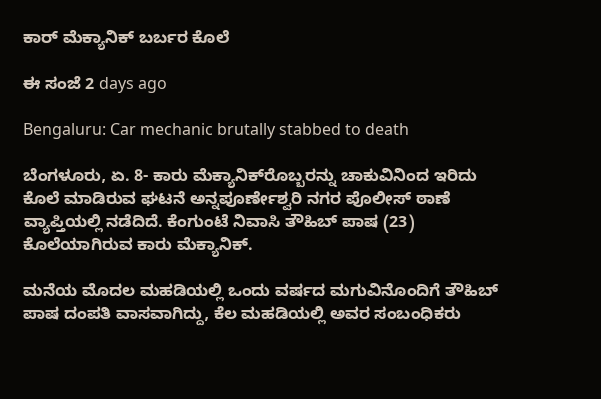ಕಾರ್‌ ಮೆಕ್ಯಾನಿಕ್‌ ಬರ್ಬರ ಕೊಲೆ

ಈ ಸಂಜೆ 2 days ago

Bengaluru: Car mechanic brutally stabbed to death

ಬೆಂಗಳೂರು, ಏ. 8- ಕಾರು ಮೆಕ್ಯಾನಿಕ್‌ರೊಬ್ಬರನ್ನು ಚಾಕುವಿನಿಂದ ಇರಿದು ಕೊಲೆ ಮಾಡಿರುವ ಘಟನೆ ಅನ್ನಪೂರ್ಣೇಶ್ವರಿ ನಗರ ಪೊಲೀಸ್‌‍ ಠಾಣೆ ವ್ಯಾಪ್ತಿಯಲ್ಲಿ ನಡೆದಿದೆ. ಕೆಂಗುಂಟೆ ನಿವಾಸಿ ತೌಹಿಬ್‌ ಪಾಷ (23) ಕೊಲೆಯಾಗಿರುವ ಕಾರು ಮೆಕ್ಯಾನಿಕ್‌.

ಮನೆಯ ಮೊದಲ ಮಹಡಿಯಲ್ಲಿ ಒಂದು ವರ್ಷದ ಮಗುವಿನೊಂದಿಗೆ ತೌಹಿಬ್‌ ಪಾಷ ದಂಪತಿ ವಾಸವಾಗಿದ್ದು, ಕೆಲ ಮಹಡಿಯಲ್ಲಿ ಅವರ ಸಂಬಂಧಿಕರು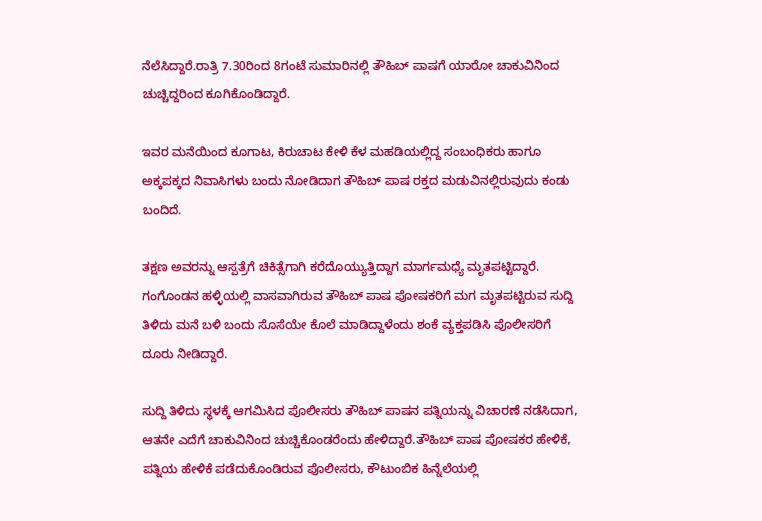ನೆಲೆಸಿದ್ದಾರೆ.ರಾತ್ರಿ 7.30ರಿಂದ 8ಗಂಟೆ ಸುಮಾರಿನಲ್ಲಿ ತೌಹಿಬ್‌ ಪಾಷಗೆ ಯಾರೋ ಚಾಕುವಿನಿಂದ ಚುಚ್ಚಿದ್ದರಿಂದ ಕೂಗಿಕೊಂಡಿದ್ದಾರೆ.

ಇವರ ಮನೆಯಿಂದ ಕೂಗಾಟ, ಕಿರುಚಾಟ ಕೇಳಿ ಕೆಳ ಮಹಡಿಯಲ್ಲಿದ್ದ ಸಂಬಂಧಿಕರು ಹಾಗೂ ಅಕ್ಕಪಕ್ಕದ ನಿವಾಸಿಗಳು ಬಂದು ನೋಡಿದಾಗ ತೌಹಿಬ್‌ ಪಾಷ ರಕ್ತದ ಮಡುವಿನಲ್ಲಿರುವುದು ಕಂಡು ಬಂದಿದೆ.

ತಕ್ಷಣ ಅವರನ್ನು ಆಸ್ಪತ್ರೆಗೆ ಚಿಕಿತ್ಸೆಗಾಗಿ ಕರೆದೊಯ್ಯುತ್ತಿದ್ದಾಗ ಮಾರ್ಗಮಧ್ಯೆ ಮೃತಪಟ್ಟಿದ್ದಾರೆ.
ಗಂಗೊಂಡನ ಹಳ್ಳಿಯಲ್ಲಿ ವಾಸವಾಗಿರುವ ತೌಹಿಬ್‌ ಪಾಷ ಪೋಷಕರಿಗೆ ಮಗ ಮೃತಪಟ್ಟಿರುವ ಸುದ್ದಿ ತಿಳಿದು ಮನೆ ಬಳಿ ಬಂದು ಸೊಸೆಯೇ ಕೊಲೆ ಮಾಡಿದ್ದಾಳೆಂದು ಶಂಕೆ ವ್ಯಕ್ತಪಡಿಸಿ ಪೊಲೀಸರಿಗೆ ದೂರು ನೀಡಿದ್ದಾರೆ.

ಸುದ್ದಿ ತಿಳಿದು ಸ್ಥಳಕ್ಕೆ ಆಗಮಿಸಿದ ಪೊಲೀಸರು ತೌಹಿಬ್‌ ಪಾಷನ ಪತ್ನಿಯನ್ನು ವಿಚಾರಣೆ ನಡೆಸಿದಾಗ, ಆತನೇ ಎದೆಗೆ ಚಾಕುವಿನಿಂದ ಚುಚ್ಚಿಕೊಂಡರೆಂದು ಹೇಳಿದ್ದಾರೆ.ತೌಹಿಬ್‌ ಪಾಷ ಪೋಷಕರ ಹೇಳಿಕೆ, ಪತ್ನಿಯ ಹೇಳಿಕೆ ಪಡೆದುಕೊಂಡಿರುವ ಪೊಲೀಸರು, ಕೌಟುಂಬಿಕ ಹಿನ್ನೆಲೆಯಲ್ಲಿ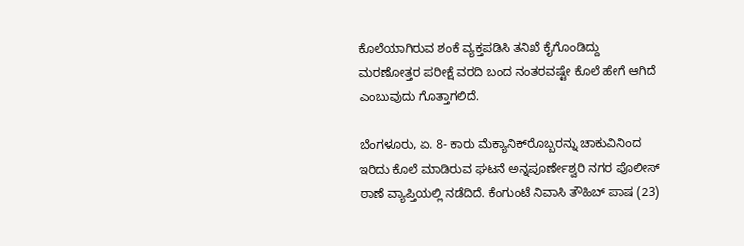ಕೊಲೆಯಾಗಿರುವ ಶಂಕೆ ವ್ಯಕ್ತಪಡಿಸಿ ತನಿಖೆ ಕೈಗೊಂಡಿದ್ದು ಮರಣೋತ್ತರ ಪರೀಕ್ಷೆ ವರದಿ ಬಂದ ನಂತರವಷ್ಟೇ ಕೊಲೆ ಹೇಗೆ ಆಗಿದೆ ಎಂಬುವುದು ಗೊತ್ತಾಗಲಿದೆ.

ಬೆಂಗಳೂರು, ಏ. 8- ಕಾರು ಮೆಕ್ಯಾನಿಕ್‌ರೊಬ್ಬರನ್ನು ಚಾಕುವಿನಿಂದ ಇರಿದು ಕೊಲೆ ಮಾಡಿರುವ ಘಟನೆ ಅನ್ನಪೂರ್ಣೇಶ್ವರಿ ನಗರ ಪೊಲೀಸ್‌‍ ಠಾಣೆ ವ್ಯಾಪ್ತಿಯಲ್ಲಿ ನಡೆದಿದೆ. ಕೆಂಗುಂಟೆ ನಿವಾಸಿ ತೌಹಿಬ್‌ ಪಾಷ (23)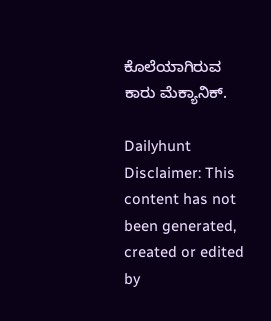ಕೊಲೆಯಾಗಿರುವ ಕಾರು ಮೆಕ್ಯಾನಿಕ್‌.

Dailyhunt
Disclaimer: This content has not been generated, created or edited by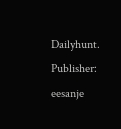Dailyhunt. Publisher: eesanje